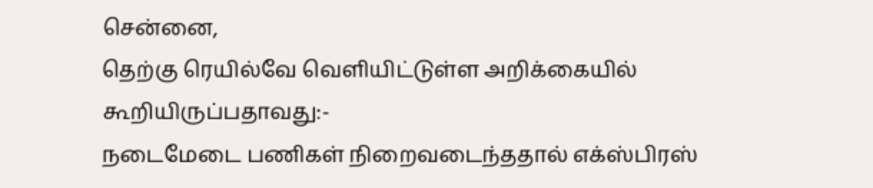சென்னை,
தெற்கு ரெயில்வே வெளியிட்டுள்ள அறிக்கையில் கூறியிருப்பதாவது:-
நடைமேடை பணிகள் நிறைவடைந்ததால் எக்ஸ்பிரஸ்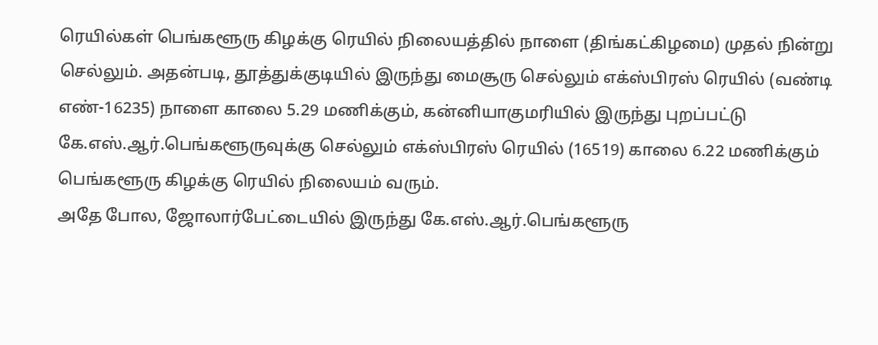ரெயில்கள் பெங்களூரு கிழக்கு ரெயில் நிலையத்தில் நாளை (திங்கட்கிழமை) முதல் நின்று செல்லும். அதன்படி, தூத்துக்குடியில் இருந்து மைசூரு செல்லும் எக்ஸ்பிரஸ் ரெயில் (வண்டி எண்-16235) நாளை காலை 5.29 மணிக்கும், கன்னியாகுமரியில் இருந்து புறப்பட்டு கே.எஸ்.ஆர்.பெங்களூருவுக்கு செல்லும் எக்ஸ்பிரஸ் ரெயில் (16519) காலை 6.22 மணிக்கும் பெங்களூரு கிழக்கு ரெயில் நிலையம் வரும்.
அதே போல, ஜோலார்பேட்டையில் இருந்து கே.எஸ்.ஆர்.பெங்களூரு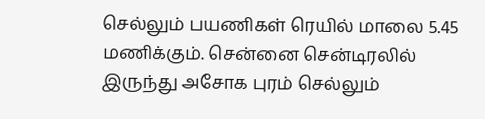செல்லும் பயணிகள் ரெயில் மாலை 5.45 மணிக்கும். சென்னை சென்டிரலில் இருந்து அசோக புரம் செல்லும்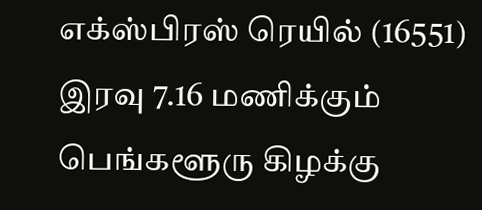எக்ஸ்பிரஸ் ரெயில் (16551) இரவு 7.16 மணிக்கும் பெங்களூரு கிழக்கு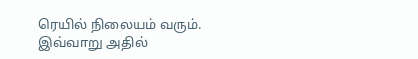ரெயில் நிலையம் வரும்.
இவ்வாறு அதில்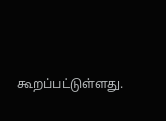கூறப்பட்டுள்ளது.